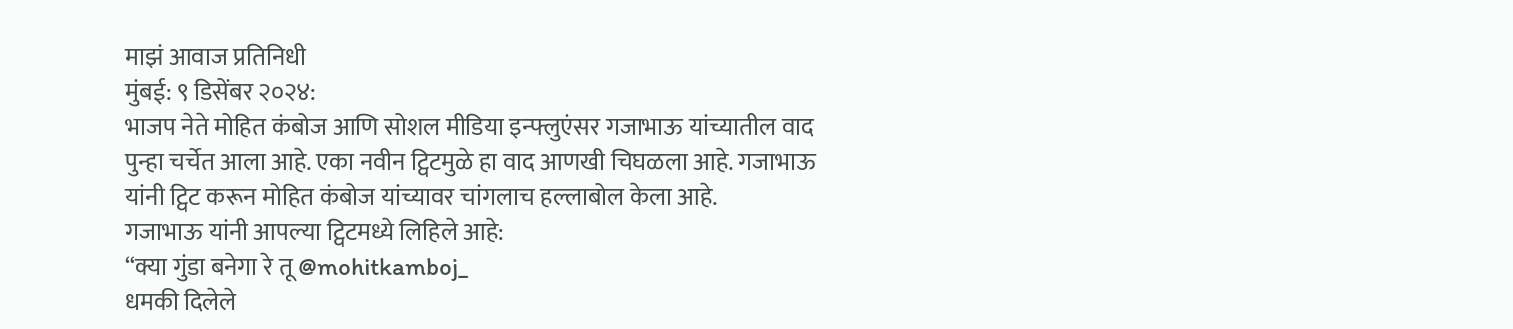माझं आवाज प्रतिनिधी
मुंबई: ९ डिसेंबर २०२४:
भाजप नेते मोहित कंबोज आणि सोशल मीडिया इन्फ्लुएंसर गजाभाऊ यांच्यातील वाद पुन्हा चर्चेत आला आहे. एका नवीन ट्विटमुळे हा वाद आणखी चिघळला आहे. गजाभाऊ यांनी ट्विट करून मोहित कंबोज यांच्यावर चांगलाच हल्लाबोल केला आहे.
गजाभाऊ यांनी आपल्या ट्विटमध्ये लिहिले आहे:
“क्या गुंडा बनेगा रे तू @mohitkamboj_
धमकी दिलेले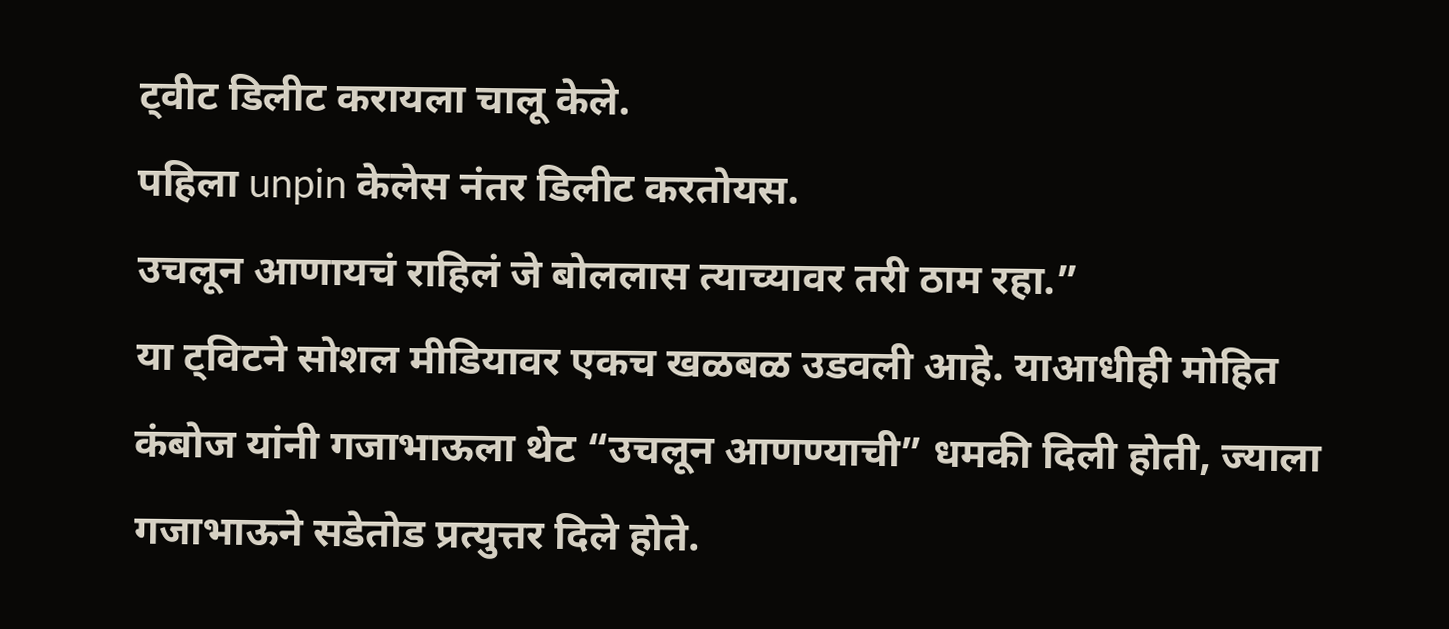ट्वीट डिलीट करायला चालू केले.
पहिला unpin केलेस नंतर डिलीट करतोयस.
उचलून आणायचं राहिलं जे बोललास त्याच्यावर तरी ठाम रहा.”
या ट्विटने सोशल मीडियावर एकच खळबळ उडवली आहे. याआधीही मोहित कंबोज यांनी गजाभाऊला थेट “उचलून आणण्याची” धमकी दिली होती, ज्याला गजाभाऊने सडेतोड प्रत्युत्तर दिले होते.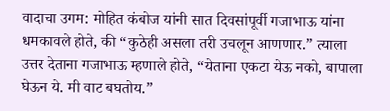वादाचा उगम: मोहित कंबोज यांनी सात दिवसांपूर्वी गजाभाऊ यांना धमकावले होते, की “कुठेही असला तरी उचलून आणणार.” त्याला उत्तर देताना गजाभाऊ म्हणाले होते, “येताना एकटा येऊ नको, बापाला घेऊन ये. मी वाट बघतोय.”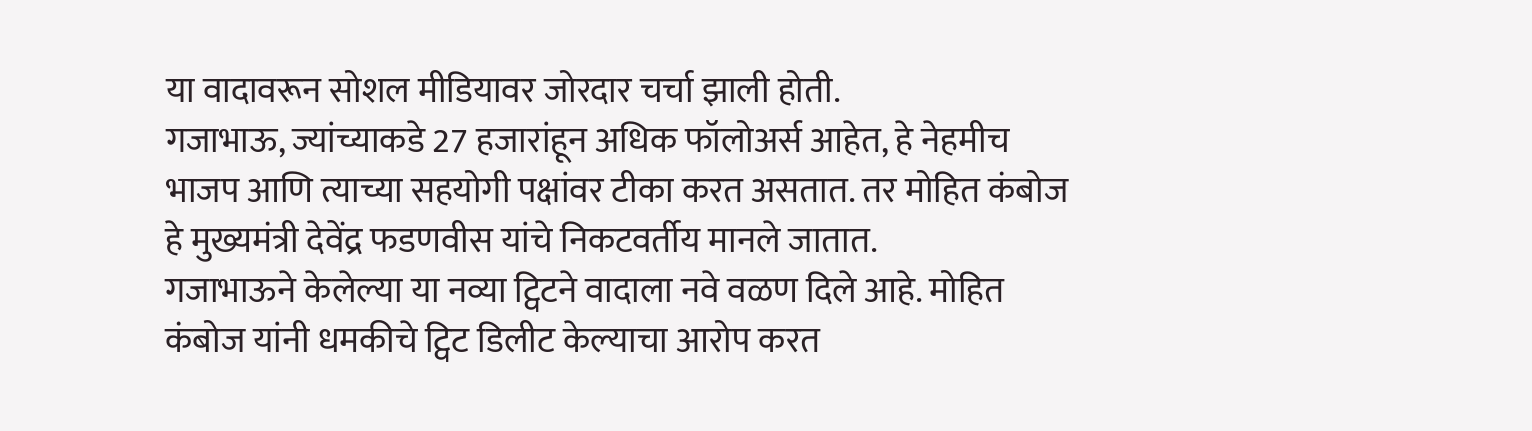या वादावरून सोशल मीडियावर जोरदार चर्चा झाली होती.
गजाभाऊ, ज्यांच्याकडे 27 हजारांहून अधिक फॉलोअर्स आहेत, हे नेहमीच भाजप आणि त्याच्या सहयोगी पक्षांवर टीका करत असतात. तर मोहित कंबोज हे मुख्यमंत्री देवेंद्र फडणवीस यांचे निकटवर्तीय मानले जातात.
गजाभाऊने केलेल्या या नव्या ट्विटने वादाला नवे वळण दिले आहे. मोहित कंबोज यांनी धमकीचे ट्विट डिलीट केल्याचा आरोप करत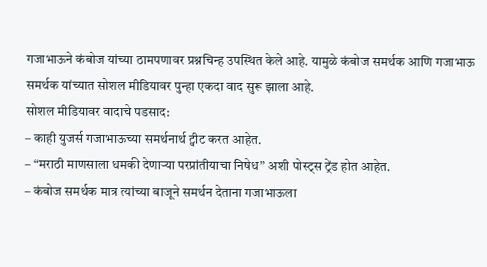गजाभाऊने कंबोज यांच्या ठामपणावर प्रश्नचिन्ह उपस्थित केले आहे. यामुळे कंबोज समर्थक आणि गजाभाऊ समर्थक यांच्यात सोशल मीडियावर पुन्हा एकदा वाद सुरू झाला आहे.
सोशल मीडियावर वादाचे पडसाद:
– काही युजर्स गजाभाऊच्या समर्थनार्थ ट्वीट करत आहेत.
– “मराठी माणसाला धमकी देणाऱ्या परप्रांतीयाचा निषेध” अशी पोस्ट्स ट्रेंड होत आहेत.
– कंबोज समर्थक मात्र त्यांच्या बाजूने समर्थन देताना गजाभाऊला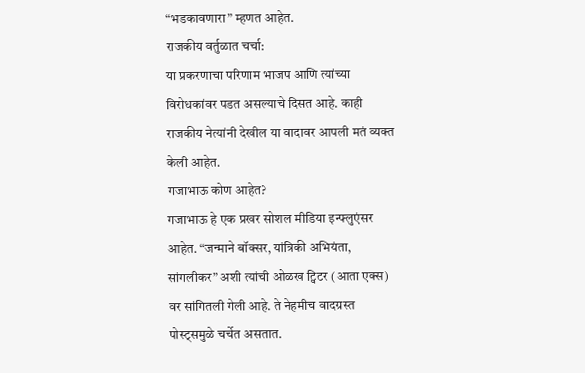“भडकावणारा” म्हणत आहेत.
राजकीय वर्तुळात चर्चा:
या प्रकरणाचा परिणाम भाजप आणि त्यांच्या विरोधकांवर पडत असल्याचे दिसत आहे. काही राजकीय नेत्यांनी देखील या वादावर आपली मतं व्यक्त केली आहेत.
गजाभाऊ कोण आहेत?
गजाभाऊ हे एक प्रखर सोशल मीडिया इन्फ्लुएंसर आहेत. “जन्माने बॉक्सर, यांत्रिकी अभियंता, सांगलीकर” अशी त्यांची ओळख ट्विटर (आता एक्स) वर सांगितली गेली आहे. ते नेहमीच वादग्रस्त पोस्ट्समुळे चर्चेत असतात.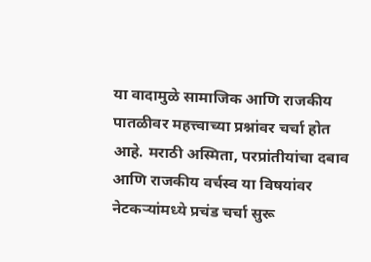या वादामुळे सामाजिक आणि राजकीय पातळीवर महत्त्वाच्या प्रश्नांवर चर्चा होत आहे. मराठी अस्मिता, परप्रांतीयांचा दबाव आणि राजकीय वर्चस्व या विषयांवर नेटकऱ्यांमध्ये प्रचंड चर्चा सुरू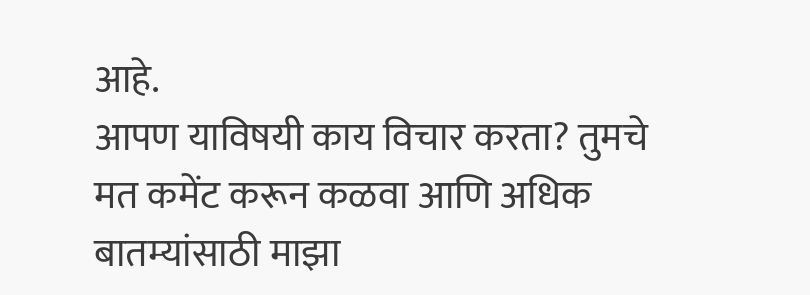आहे.
आपण याविषयी काय विचार करता? तुमचे मत कमेंट करून कळवा आणि अधिक बातम्यांसाठी माझा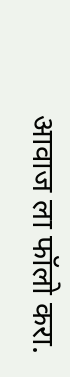आवाज ला फॉलो करा.